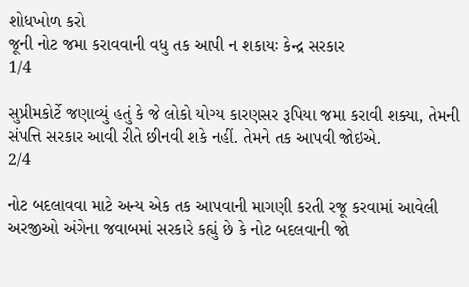શોધખોળ કરો
જૂની નોટ જમા કરાવવાની વધુ તક આપી ન શકાયઃ કેન્દ્ર સરકાર
1/4

સુપ્રીમકોર્ટે જણાવ્યું હતું કે જે લોકો યોગ્ય કારણસર રૂપિયા જમા કરાવી શક્યા, તેમની સંપત્તિ સરકાર આવી રીતે છીનવી શકે નહીં. તેમને તક આપવી જોઇએ.
2/4

નોટ બદલાવવા માટે અન્ય એક તક આપવાની માગણી કરતી રજૂ કરવામાં આવેલી અરજીઓ અંગેના જવાબમાં સરકારે કહ્યું છે કે નોટ બદલવાની જો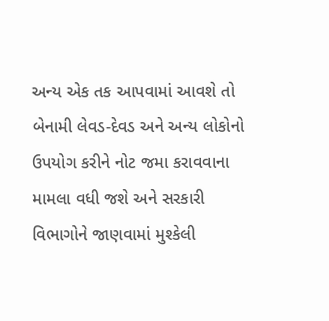અન્ય એક તક આપવામાં આવશે તો બેનામી લેવડ-દેવડ અને અન્ય લોકોનો ઉપયોગ કરીને નોટ જમા કરાવવાના મામલા વધી જશે અને સરકારી વિભાગોને જાણવામાં મુશ્કેલી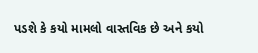પડશે કે કયો મામલો વાસ્તવિક છે અને કયો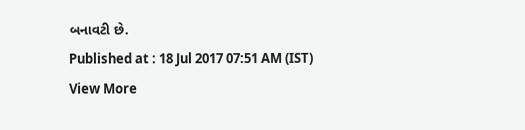બનાવટી છે.
Published at : 18 Jul 2017 07:51 AM (IST)
View More